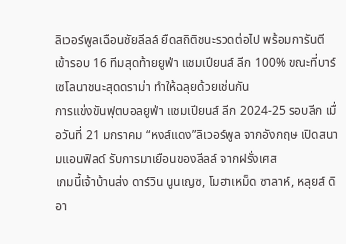ลิเวอร์พูลเฉือนชัยลีลล์ ยืดสถิติชนะรวดต่อไป พร้อมการันตีเข้ารอบ 16 ทีมสุดท้ายยูฟ่า แชมเปียนส์ ลีก 100% ขณะที่บาร์เซโลนาชนะสุดดราม่า ทำให้ฉลุยด้วยเช่นกัน
การแข่งขันฟุตบอลยูฟ่า แชมเปียนส์ ลีก 2024-25 รอบลีก เมื่อวันที่ 21 มกราคม “หงส์แดง”ลิเวอร์พูล จากอังกฤษ เปิดสนามแอนฟิลด์ รับการมาเยือนของลีลล์ จากฝรั่งเศส
เกมนี้เจ้าบ้านส่ง ดาร์วิน นูนเญซ, โมฮาเหม็ด ซาลาห์, หลุยส์ ดิอา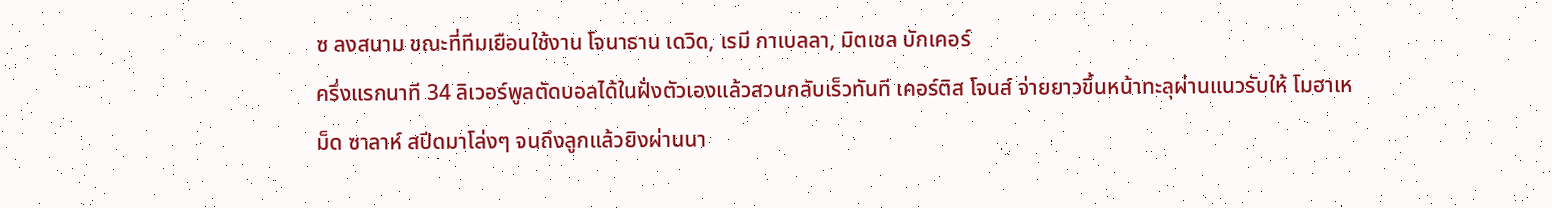ซ ลงสนาม ขณะที่ทีมเยือนใช้งาน โจนาธาน เดวิด, เรมี กาเบลลา, มิตเชล บักเคอร์
ครึ่งแรกนาที 34 ลิเวอร์พูลตัดบอลได้ในฝั่งตัวเองแล้วสวนกลับเร็วทันที เคอร์ติส โจนส์ จ่ายยาวขึ้นหน้าทะลุผ่านแนวรับให้ โมฮาเหม็ด ซาลาห์ สปีดมาโล่งๆ จนถึงลูกแล้วยิงผ่านนา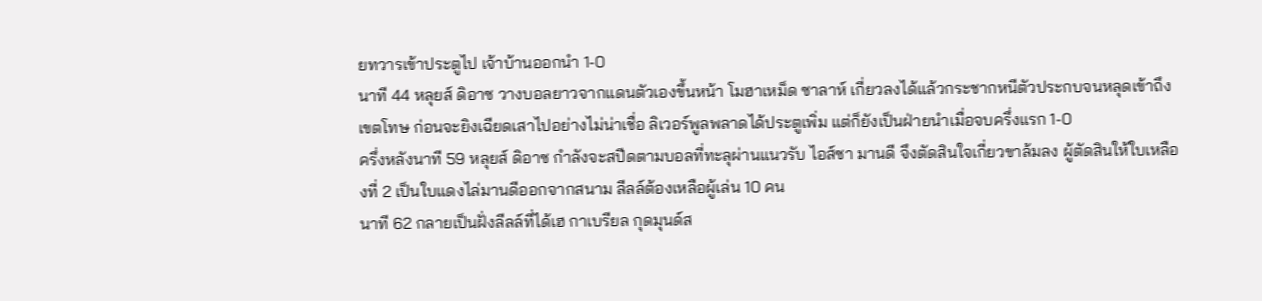ยทวารเข้าประตูไป เจ้าบ้านออกนำ 1-0
นาที 44 หลุยส์ ดิอาซ วางบอลยาวจากแดนตัวเองขึ้นหน้า โมฮาเหม็ด ซาลาห์ เกี่ยวลงได้แล้วกระชากหนีตัวประกบจนหลุดเข้าถึงเขตโทษ ก่อนจะยิงเฉียดเสาไปอย่างไม่น่าเชื่อ ลิเวอร์พูลพลาดได้ประตูเพิ่ม แต่ก็ยังเป็นฝ่ายนำเมื่อจบครึ่งแรก 1-0
ครึ่งหลังนาที 59 หลุยส์ ดิอาซ กำลังจะสปีดตามบอลที่ทะลุผ่านแนวรับ ไอส์ซา มานดี จึงตัดสินใจเกี่ยวขาล้มลง ผู้ตัดสินให้ใบเหลืองที่ 2 เป็นใบแดงไล่มานดีออกจากสนาม ลีลล์ต้องเหลือผู้เล่น 10 คน
นาที 62 กลายเป็นฝั่งลีลล์ที่ได้เฮ กาเบรียล กุดมุนด์ส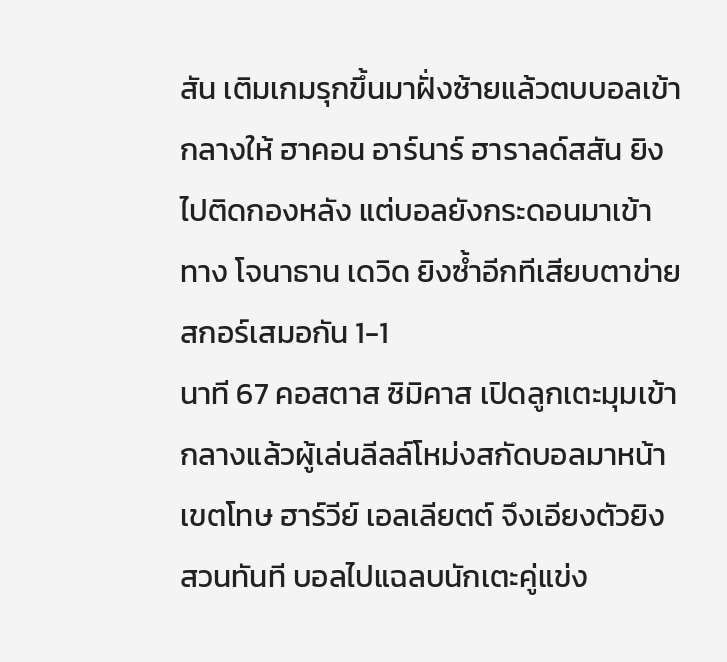สัน เติมเกมรุกขึ้นมาฝั่งซ้ายแล้วตบบอลเข้ากลางให้ ฮาคอน อาร์นาร์ ฮาราลด์สสัน ยิงไปติดกองหลัง แต่บอลยังกระดอนมาเข้าทาง โจนาธาน เดวิด ยิงซ้ำอีกทีเสียบตาข่าย สกอร์เสมอกัน 1-1
นาที 67 คอสตาส ซิมิคาส เปิดลูกเตะมุมเข้ากลางแล้วผู้เล่นลีลล์โหม่งสกัดบอลมาหน้าเขตโทษ ฮาร์วีย์ เอลเลียตต์ จึงเอียงตัวยิงสวนทันที บอลไปแฉลบนักเตะคู่แข่ง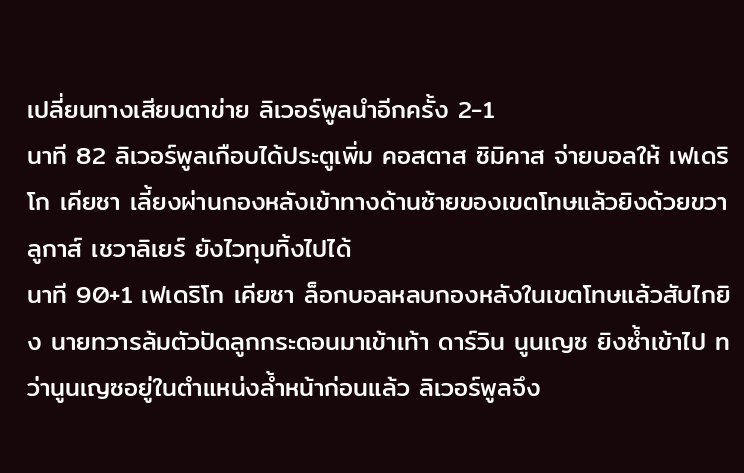เปลี่ยนทางเสียบตาข่าย ลิเวอร์พูลนำอีกครั้ง 2-1
นาที 82 ลิเวอร์พูลเกือบได้ประตูเพิ่ม คอสตาส ซิมิคาส จ่ายบอลให้ เฟเดริโก เคียซา เลี้ยงผ่านกองหลังเข้าทางด้านซ้ายของเขตโทษแล้วยิงด้วยขวา ลูกาส์ เชวาลิเยร์ ยังไวทุบทิ้งไปได้
นาที 90+1 เฟเดริโก เคียซา ล็อกบอลหลบกองหลังในเขตโทษแล้วสับไกยิง นายทวารล้มตัวปัดลูกกระดอนมาเข้าเท้า ดาร์วิน นูนเญซ ยิงซ้ำเข้าไป ทว่านูนเญซอยู่ในตำแหน่งล้ำหน้าก่อนแล้ว ลิเวอร์พูลจึง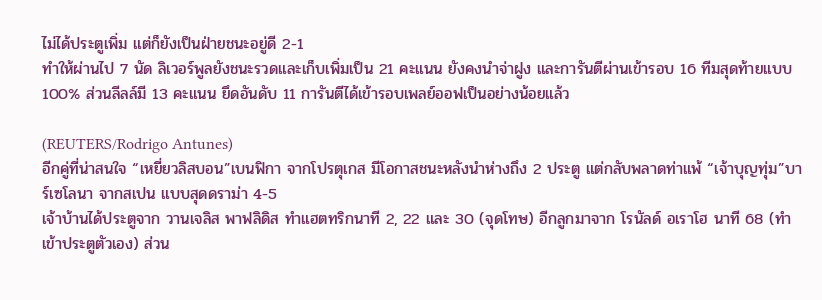ไม่ได้ประตูเพิ่ม แต่ก็ยังเป็นฝ่ายชนะอยู่ดี 2-1
ทำให้ผ่านไป 7 นัด ลิเวอร์พูลยังชนะรวดและเก็บเพิ่มเป็น 21 คะแนน ยังคงนำจ่าฝูง และการันตีผ่านเข้ารอบ 16 ทีมสุดท้ายแบบ 100% ส่วนลีลล์มี 13 คะแนน ยึดอันดับ 11 การันตีได้เข้ารอบเพลย์ออฟเป็นอย่างน้อยแล้ว

(REUTERS/Rodrigo Antunes)
อีกคู่ที่น่าสนใจ “เหยี่ยวลิสบอน”เบนฟิกา จากโปรตุเกส มีโอกาสชนะหลังนำห่างถึง 2 ประตู แต่กลับพลาดท่าแพ้ “เจ้าบุญทุ่ม”บาร์เซโลนา จากสเปน แบบสุดดราม่า 4-5
เจ้าบ้านได้ประตูจาก วานเจลิส พาฟลิดิส ทำแฮตทริกนาที 2, 22 และ 30 (จุดโทษ) อีกลูกมาจาก โรนัลด์ อเราโฮ นาที 68 (ทำเข้าประตูตัวเอง) ส่วน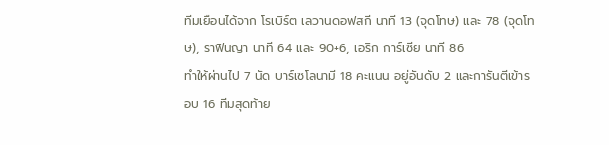ทีมเยือนได้จาก โรเบิร์ต เลวานดอฟสกี นาที 13 (จุดโทษ) และ 78 (จุดโทษ), ราฟินญา นาที 64 และ 90+6, เอริก การ์เซีย นาที 86
ทำให้ผ่านไป 7 นัด บาร์เซโลนามี 18 คะแนน อยู่อันดับ 2 และการันตีเข้ารอบ 16 ทีมสุดท้าย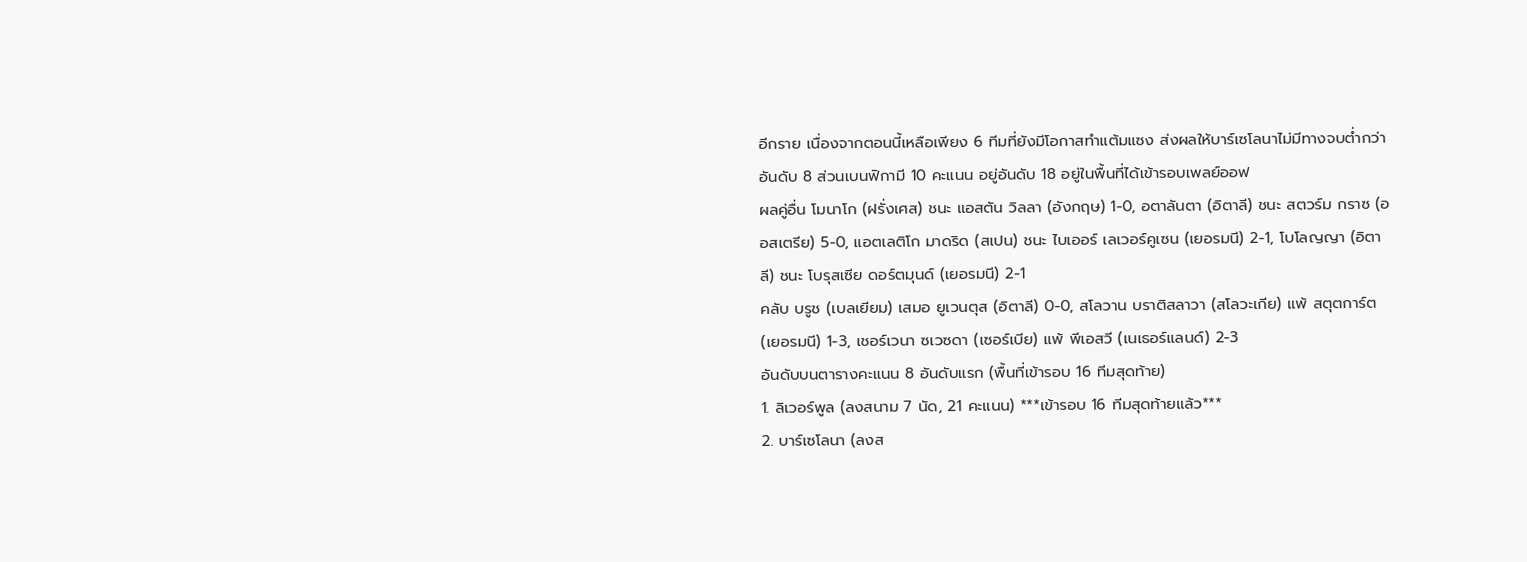อีกราย เนื่องจากตอนนี้เหลือเพียง 6 ทีมที่ยังมีโอกาสทำแต้มแซง ส่งผลให้บาร์เซโลนาไม่มีทางจบต่ำกว่าอันดับ 8 ส่วนเบนฟิกามี 10 คะแนน อยู่อันดับ 18 อยู่ในพื้นที่ได้เข้ารอบเพลย์ออฟ
ผลคู่อื่น โมนาโก (ฝรั่งเศส) ชนะ แอสตัน วิลลา (อังกฤษ) 1-0, อตาลันตา (อิตาลี) ชนะ สตวร์ม กราซ (ออสเตรีย) 5-0, แอตเลติโก มาดริด (สเปน) ชนะ ไบเออร์ เลเวอร์คูเซน (เยอรมนี) 2-1, โบโลญญา (อิตาลี) ชนะ โบรุสเซีย ดอร์ตมุนด์ (เยอรมนี) 2-1
คลับ บรูช (เบลเยียม) เสมอ ยูเวนตุส (อิตาลี) 0-0, สโลวาน บราติสลาวา (สโลวะเกีย) แพ้ สตุตการ์ต (เยอรมนี) 1-3, เชอร์เวนา ซเวซดา (เซอร์เบีย) แพ้ พีเอสวี (เนเธอร์แลนด์) 2-3
อันดับบนตารางคะแนน 8 อันดับแรก (พื้นที่เข้ารอบ 16 ทีมสุดท้าย)
1. ลิเวอร์พูล (ลงสนาม 7 นัด, 21 คะแนน) ***เข้ารอบ 16 ทีมสุดท้ายแล้ว***
2. บาร์เซโลนา (ลงส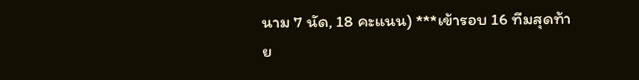นาม 7 นัด, 18 คะแนน) ***เข้ารอบ 16 ทีมสุดท้าย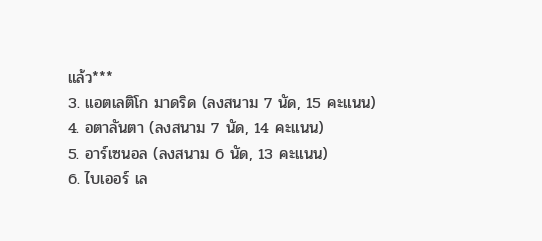แล้ว***
3. แอตเลติโก มาดริด (ลงสนาม 7 นัด, 15 คะแนน)
4. อตาลันตา (ลงสนาม 7 นัด, 14 คะแนน)
5. อาร์เซนอล (ลงสนาม 6 นัด, 13 คะแนน)
6. ไบเออร์ เล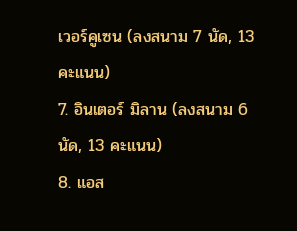เวอร์คูเซน (ลงสนาม 7 นัด, 13 คะแนน)
7. อินเตอร์ มิลาน (ลงสนาม 6 นัด, 13 คะแนน)
8. แอส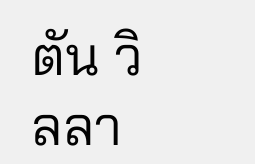ตัน วิลลา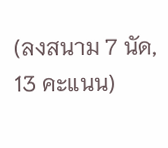(ลงสนาม 7 นัด, 13 คะแนน)